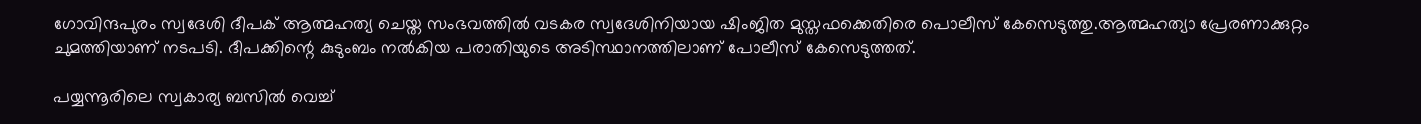ഗോവിന്ദപുരം സ്വദേശി ദീപക് ആത്മഹത്യ ചെയ്ത സംഭവത്തില്‍ വടകര സ്വദേശിനിയായ ഷിംജിത മുസ്തഫക്കെതിരെ പൊലീസ് കേസെടുത്തു.ആത്മഹത്യാ പ്രേരണാക്കുറ്റം ചുമത്തിയാണ് നടപടി. ദീപക്കിന്റെ കുടുംബം നല്‍കിയ പരാതിയുടെ അടിസ്ഥാനത്തിലാണ് പോലീസ് കേസെടുത്തത്.

പയ്യന്നൂരിലെ സ്വകാര്യ ബസില്‍ വെച്ച്‌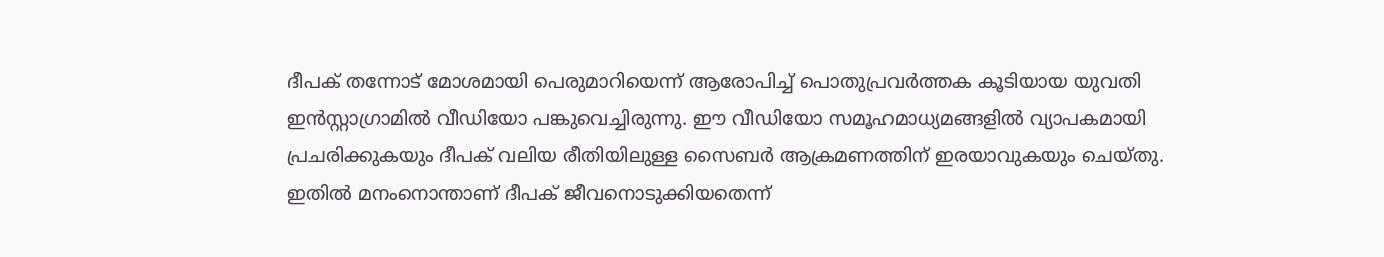ദീപക് തന്നോട് മോശമായി പെരുമാറിയെന്ന് ആരോപിച്ച്‌ പൊതുപ്രവർത്തക കൂടിയായ യുവതി ഇൻസ്റ്റാഗ്രാമില്‍ വീഡിയോ പങ്കുവെച്ചിരുന്നു. ഈ വീഡിയോ സമൂഹമാധ്യമങ്ങളില്‍ വ്യാപകമായി പ്രചരിക്കുകയും ദീപക് വലിയ രീതിയിലുള്ള സൈബർ ആക്രമണത്തിന് ഇരയാവുകയും ചെയ്തു. ഇതില്‍ മനംനൊന്താണ് ദീപക് ജീവനൊടുക്കിയതെന്ന്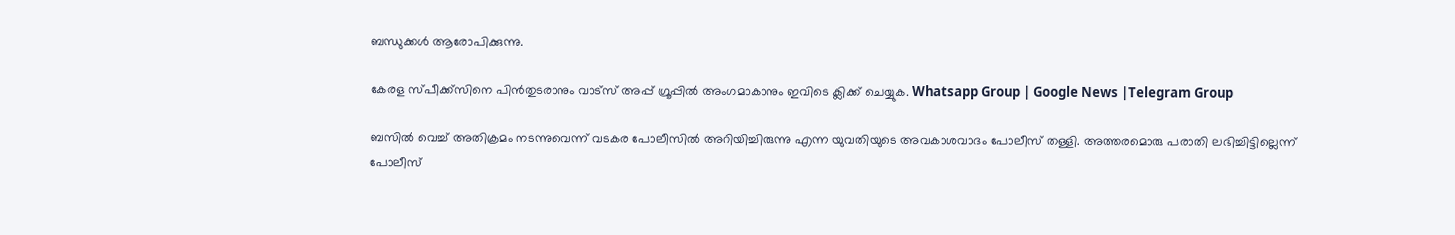ബന്ധുക്കള്‍ ആരോപിക്കുന്നു.

കേരള സ്പീക്ക്സിനെ പിൻതുടരാനും വാട്സ് അപ്പ് ഗ്രൂപ്പിൽ അംഗമാകാനും ഇവിടെ ക്ലിക്ക് ചെയ്യുക. Whatsapp Group | Google News |Telegram Group

ബസില്‍ വെച്ച്‌ അതിക്രമം നടന്നുവെന്ന് വടകര പോലീസില്‍ അറിയിച്ചിരുന്നു എന്ന യുവതിയുടെ അവകാശവാദം പോലീസ് തള്ളി. അത്തരമൊരു പരാതി ലഭിച്ചിട്ടില്ലെന്ന് പോലീസ്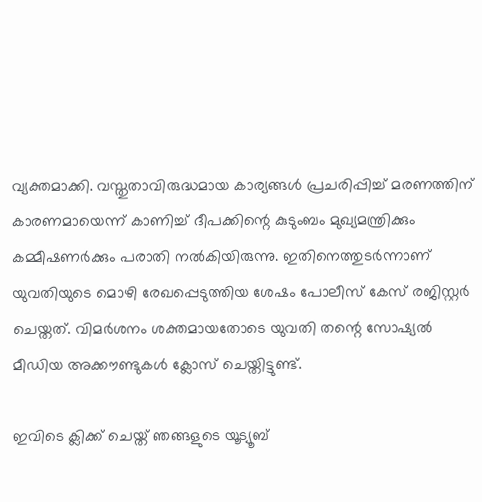വ്യക്തമാക്കി. വസ്തുതാവിരുദ്ധമായ കാര്യങ്ങള്‍ പ്രചരിപ്പിച്ച്‌ മരണത്തിന് കാരണമായെന്ന് കാണിച്ച്‌ ദീപക്കിന്റെ കുടുംബം മുഖ്യമന്ത്രിക്കും കമ്മീഷണർക്കും പരാതി നല്‍കിയിരുന്നു. ഇതിനെത്തുടർന്നാണ് യുവതിയുടെ മൊഴി രേഖപ്പെടുത്തിയ ശേഷം പോലീസ് കേസ് രജിസ്റ്റർ ചെയ്തത്. വിമർശനം ശക്തമായതോടെ യുവതി തന്റെ സോഷ്യല്‍ മീഡിയ അക്കൗണ്ടുകള്‍ ക്ലോസ് ചെയ്തിട്ടുണ്ട്.

ഇവിടെ ക്ലിക്ക് ചെയ്ത് ഞങ്ങളുടെ യൂട്യൂബ്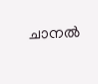ചാനൽ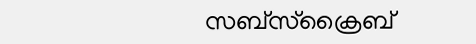സബ്സ്ക്രൈബ്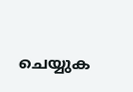ചെയ്യുക